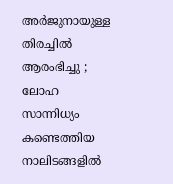അര്‍ജുനായുള്ള തിരച്ചില്‍ ആരംഭിച്ചു ; ലോഹ സാന്നിധ്യം കണ്ടെത്തിയ നാലിടങ്ങളില്‍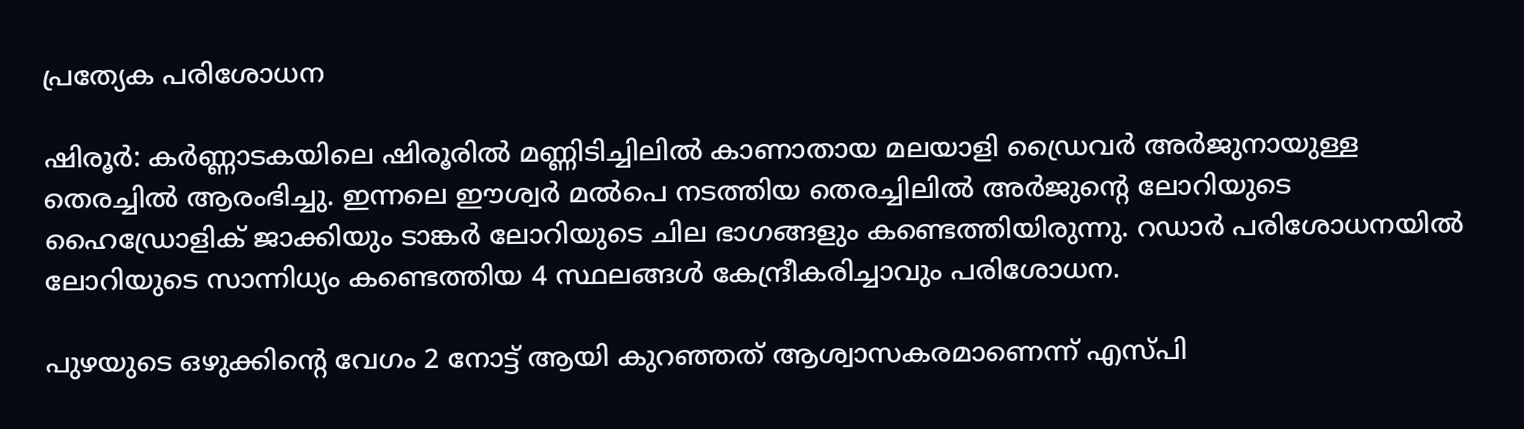പ്രത്യേക പരിശോധന

ഷിരൂര്‍: കര്‍ണ്ണാടകയിലെ ഷിരൂരില്‍ മണ്ണിടിച്ചിലില്‍ കാണാതായ മലയാളി ഡ്രൈവര്‍ അര്‍ജുനായുള്ള തെരച്ചില്‍ ആരംഭിച്ചു. ഇന്നലെ ഈശ്വര്‍ മല്‍പെ നടത്തിയ തെരച്ചിലില്‍ അര്‍ജുന്റെ ലോറിയുടെ ഹൈഡ്രോളിക് ജാക്കിയും ടാങ്കര്‍ ലോറിയുടെ ചില ഭാഗങ്ങളും കണ്ടെത്തിയിരുന്നു. റഡാര്‍ പരിശോധനയില്‍ ലോറിയുടെ സാന്നിധ്യം കണ്ടെത്തിയ 4 സ്ഥലങ്ങള്‍ കേന്ദ്രീകരിച്ചാവും പരിശോധന.

പുഴയുടെ ഒഴുക്കിന്റെ വേഗം 2 നോട്ട് ആയി കുറഞ്ഞത് ആശ്വാസകരമാണെന്ന് എസ്പി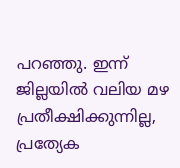പറഞ്ഞു. ഇന്ന് ജില്ലയില്‍ വലിയ മഴ പ്രതീക്ഷിക്കുന്നില്ല, പ്രത്യേക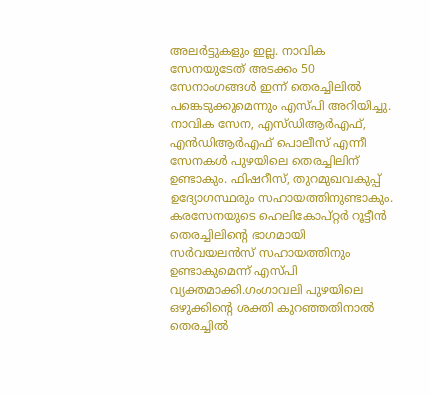അലര്‍ട്ടുകളും ഇല്ല. നാവിക സേനയുടേത് അടക്കം 50 സേനാംഗങ്ങള്‍ ഇന്ന് തെരച്ചിലില്‍ പങ്കെടുക്കുമെന്നും എസ്പി അറിയിച്ചു. നാവിക സേന, എസ്ഡിആര്‍എഫ്, എന്‍ഡിആര്‍എഫ് പൊലീസ് എന്നീ സേനകള്‍ പുഴയിലെ തെരച്ചിലിന് ഉണ്ടാകും. ഫിഷറീസ്, തുറമുഖവകുപ്പ് ഉദ്യോഗസ്ഥരും സഹായത്തിനുണ്ടാകും. കരസേനയുടെ ഹെലികോപ്റ്റര്‍ റൂട്ടീന്‍ തെരച്ചിലിന്റെ ഭാഗമായി സര്‍വയലന്‍സ് സഹായത്തിനും ഉണ്ടാകുമെന്ന് എസ്പി വ്യക്തമാക്കി.ഗംഗാവലി പുഴയിലെ ഒഴുക്കിന്റെ ശക്തി കുറഞ്ഞതിനാല്‍ തെരച്ചില്‍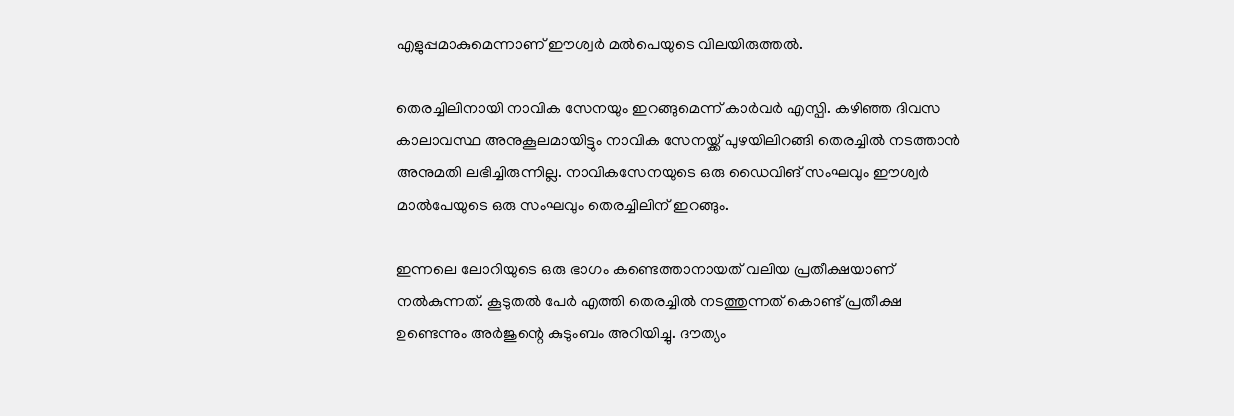എളുപ്പമാകുമെന്നാണ് ഈശ്വര്‍ മല്‍പെയുടെ വിലയിരുത്തല്‍.

തെരച്ചിലിനായി നാവിക സേനയും ഇറങ്ങുമെന്ന് കാര്‍വര്‍ എസ്പി. കഴിഞ്ഞ ദിവസ കാലാവസ്ഥ അനുകൂലമായിട്ടും നാവിക സേനയ്ക്ക് പുഴയിലിറങ്ങി തെരച്ചില്‍ നടത്താന്‍ അനുമതി ലഭിച്ചിരുന്നില്ല. നാവികസേനയുടെ ഒരു ഡൈവിങ് സംഘവും ഈശ്വര്‍ മാല്‍പേയുടെ ഒരു സംഘവും തെരച്ചിലിന് ഇറങ്ങും.

ഇന്നലെ ലോറിയുടെ ഒരു ഭാഗം കണ്ടെത്താനായത് വലിയ പ്രതീക്ഷയാണ് നല്‍കുന്നത്. കൂടുതല്‍ പേര്‍ എത്തി തെരച്ചില്‍ നടത്തുന്നത് കൊണ്ട് പ്രതീക്ഷ ഉണ്ടെന്നും അര്‍ജുന്റെ കുടുംബം അറിയിച്ചു. ദൗത്യം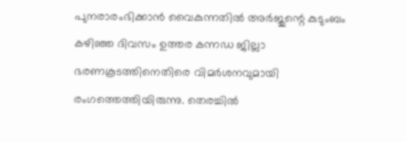പുനരാരംഭിക്കാന്‍ വൈകുന്നതില്‍ അര്‍ജുന്റെ കുടുംബം കഴിഞ്ഞ ദിവസം ഉത്തര കന്നഡ ജില്ലാ ഭരണകൂടത്തിനെതിരെ വിമര്‍ശനവുമായി രംഗത്തെത്തിയിരുന്നു. തെരച്ചില്‍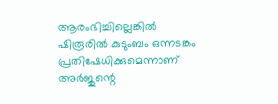ആരംഭിച്ചില്ലെങ്കില്‍ ഷിരൂരില്‍ കുടുംബം ഒന്നടങ്കം പ്രതിഷേധിക്കുമെന്നാണ് അര്‍ജുന്റെ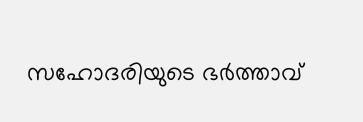സഹോദരിയുടെ ഭര്‍ത്താവ്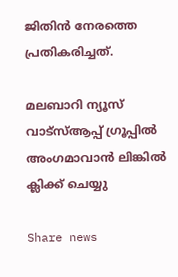ജിതിന്‍ നേരത്തെ പ്രതികരിച്ചത്.

മലബാറി ന്യൂസ് വാട്‌സ്ആപ്പ് ഗ്രൂപ്പില്‍ അംഗമാവാന്‍ ലിങ്കില്‍ ക്ലിക്ക് ചെയ്യു

Share news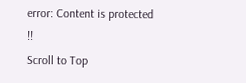error: Content is protected !!
Scroll to Top